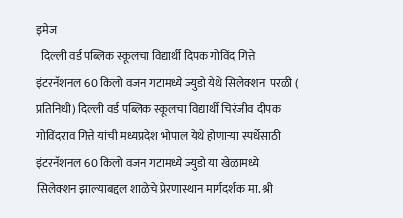इमेज
  दिल्ली वर्ड पब्लिक स्कूलचा विद्यार्थी दिपक गोविंद गित्ते  इंटरनॅशनल 60 किलो वजन गटामध्ये ज्युडो येथे सिलेक्शन  परळी ( प्रतिनिधी) दिल्ली वर्ड पब्लिक स्कूलचा विद्यार्थी चिरंजीव दीपक गोविंदराव गित्ते यांची मध्यप्रदेश भोपाल येथे होणाऱ्या स्पर्धेसाठी इंटरनॅशनल 60 किलो वजन गटामध्ये ज्युडो या खेळामध्ये सिलेक्शन झाल्याबद्दल शाळेचे प्रेरणास्थान मार्गदर्शक मा. श्री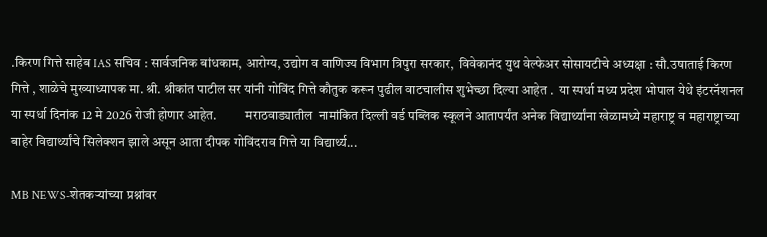.किरण गित्ते साहेब IAS सचिव : सार्वजनिक बांधकाम, आरोग्य, उद्योग व वाणिज्य विभाग त्रिपुरा सरकार,  विवेकानंद युथ वेल्फेअर सोसायटीचे अध्यक्षा : सौ.उषाताई किरण गित्ते , शाळेचे मुख्याध्यापक मा. श्री. श्रीकांत पाटील सर यांनी गोविंद गित्ते कौतुक करून पुढील वाटचालीस शुभेच्छा दिल्या आहेत .  या स्पर्धा मध्य प्रदेश भोपाल येथे इंटरनॅशनल या स्पर्धा दिनांक 12 मे 2026 रोजी होणार आहेत.           मराठवाड्यातील  नामांकित दिल्ली वर्ड पब्लिक स्कूलने आतापर्यंत अनेक विद्यार्थ्यांना खेळामध्ये महाराष्ट्र व महाराष्ट्राच्या बाहेर विद्यार्थ्यांचे सिलेक्शन झाले असून आता दीपक गोविंदराव गित्ते या विद्यार्थ्य...

MB NEWS-शेतकऱ्यांच्या प्रश्नांवर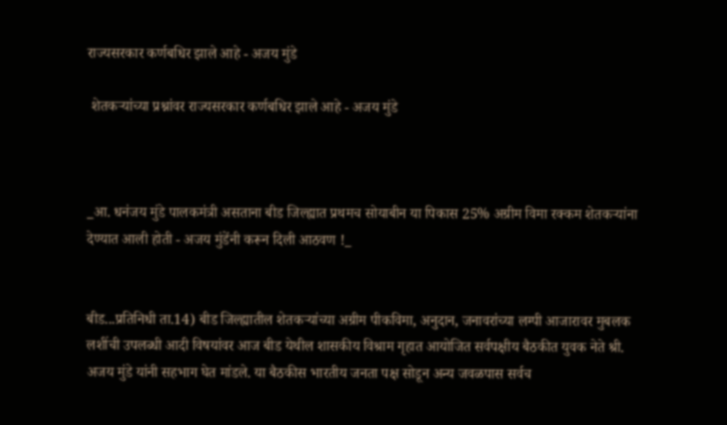राज्यसरकार कर्णबधिर झाले आहे - अजय मुंडे

 शेतकऱ्यांच्या प्रश्नांवर राज्यसरकार कर्णबधिर झाले आहे - अजय मुंडे



_आ. धनंजय मुंडे पालकमंत्री असताना बीड जिल्ह्यात प्रथमच सोयाबीन या पिकास 25% अग्रीम विमा रक्कम शेतकऱ्यांना देण्यात आली होती - अजय मुंडेंनी करून दिली आठवण !_


बीड...प्रतिनिधी ता.14) बीड जिल्ह्यातील शेतकऱ्यांच्या अग्रीम पीकविमा, अनुदान, जनावरांच्या लम्पी आजारावर मुबलक लशींची उपलब्धी आदी विषयांवर आज बीड येथील शासकीय विश्राम गृहात आयोजित सर्वपक्षीय बैठकीत युवक नेते श्री. अजय मुंडे यांनी सहभाग घेत मांडले. या बैठकीस भारतीय जनता पक्ष सोडून अन्य जवळपास सर्वच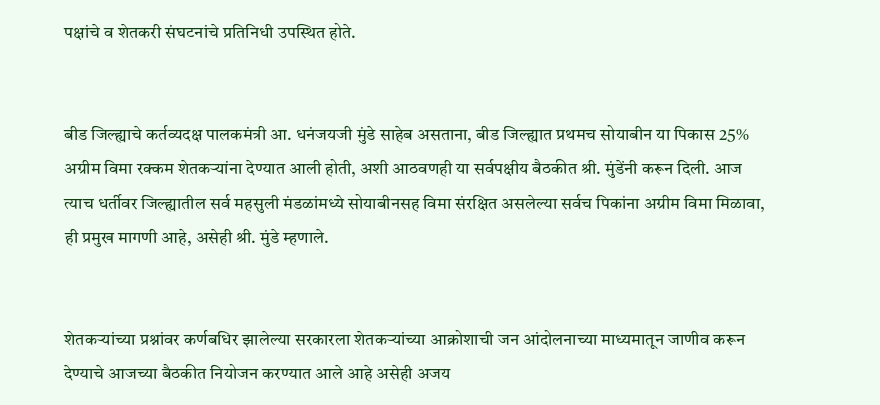पक्षांचे व शेतकरी संघटनांचे प्रतिनिधी उपस्थित होते.


बीड जिल्ह्याचे कर्तव्यदक्ष पालकमंत्री आ. धनंजयजी मुंडे साहेब असताना, बीड जिल्ह्यात प्रथमच सोयाबीन या पिकास 25% अग्रीम विमा रक्कम शेतकऱ्यांना देण्यात आली होती, अशी आठवणही या सर्वपक्षीय बैठकीत श्री. मुंडेंनी करून दिली. आज त्याच धर्तीवर जिल्ह्यातील सर्व महसुली मंडळांमध्ये सोयाबीनसह विमा संरक्षित असलेल्या सर्वच पिकांना अग्रीम विमा मिळावा, ही प्रमुख मागणी आहे, असेही श्री. मुंडे म्हणाले.


शेतकऱ्यांच्या प्रश्नांवर कर्णबधिर झालेल्या सरकारला शेतकऱ्यांच्या आक्रोशाची जन आंदोलनाच्या माध्यमातून जाणीव करून देण्याचे आजच्या बैठकीत नियोजन करण्यात आले आहे असेही अजय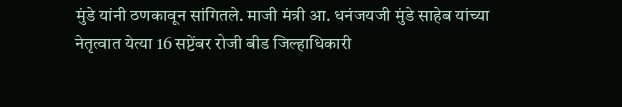मुंडे यांनी ठणकावून सांगितले. माजी मंत्री आ. धनंजयजी मुंडे साहेब यांच्या नेतृत्वात येत्या 16 सप्टेंबर रोजी बीड जिल्हाधिकारी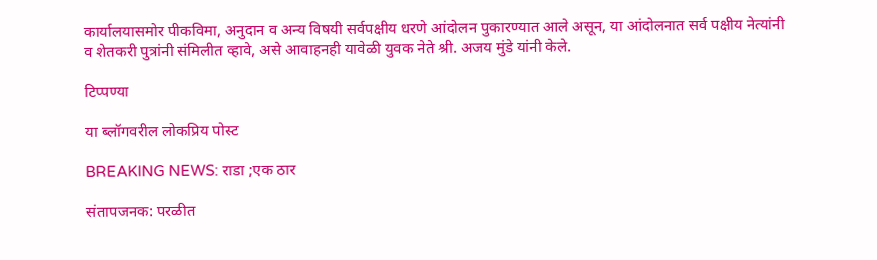कार्यालयासमोर पीकविमा, अनुदान व अन्य विषयी सर्वपक्षीय धरणे आंदोलन पुकारण्यात आले असून, या आंदोलनात सर्व पक्षीय नेत्यांनी व शेतकरी पुत्रांनी संमिलीत व्हावे, असे आवाहनही यावेळी युवक नेते श्री. अजय मुंडे यांनी केले.

टिप्पण्या

या ब्लॉगवरील लोकप्रिय पोस्ट

BREAKING NEWS: राडा ;एक ठार

संतापजनक: परळीत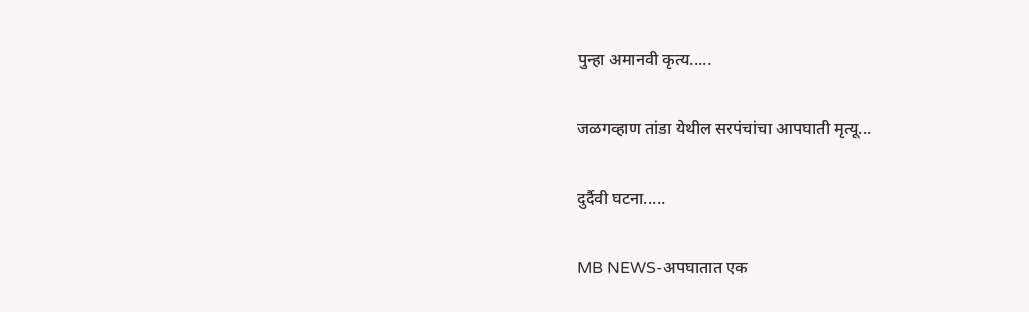पुन्हा अमानवी कृत्य.....

जळगव्हाण तांडा येथील सरपंचांचा आपघाती मृत्यू...

दुर्दैवी घटना.....

MB NEWS-अपघातात एक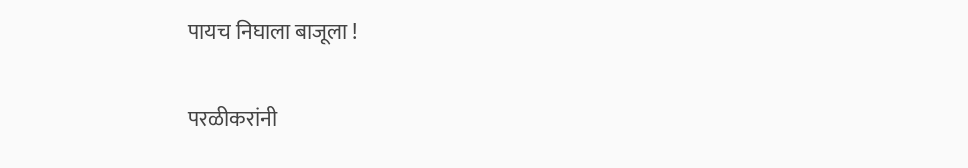पायच निघाला बाजूला !

परळीकरांनी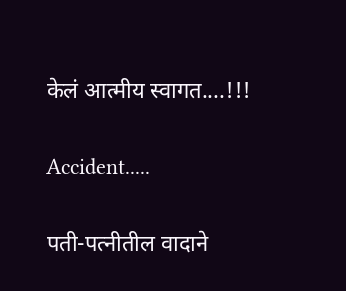केलं आत्मीय स्वागत....!!!

Accident.....

पती-पत्नीतील वादाने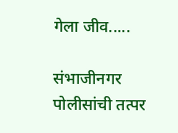गेला जीव.....

संभाजीनगर पोलीसांची तत्पर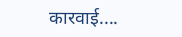कारवाई....